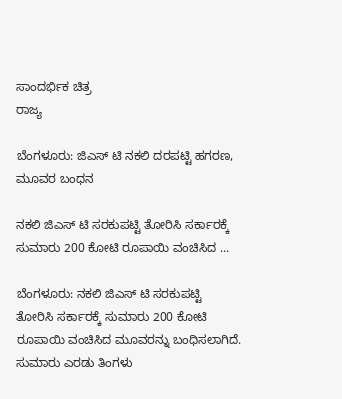ಸಾಂದರ್ಭಿಕ ಚಿತ್ರ
ರಾಜ್ಯ

ಬೆಂಗಳೂರು: ಜಿಎಸ್ ಟಿ ನಕಲಿ ದರಪಟ್ಟಿ ಹಗರಣ, ಮೂವರ ಬಂಧನ

ನಕಲಿ ಜಿಎಸ್ ಟಿ ಸರಕುಪಟ್ಟಿ ತೋರಿಸಿ ಸರ್ಕಾರಕ್ಕೆ ಸುಮಾರು 200 ಕೋಟಿ ರೂಪಾಯಿ ವಂಚಿಸಿದ ...

ಬೆಂಗಳೂರು: ನಕಲಿ ಜಿಎಸ್ ಟಿ ಸರಕುಪಟ್ಟಿ ತೋರಿಸಿ ಸರ್ಕಾರಕ್ಕೆ ಸುಮಾರು 200 ಕೋಟಿ ರೂಪಾಯಿ ವಂಚಿಸಿದ ಮೂವರನ್ನು ಬಂಧಿಸಲಾಗಿದೆ. ಸುಮಾರು ಎರಡು ತಿಂಗಳು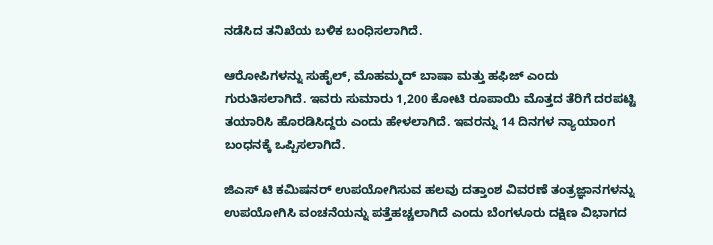ನಡೆಸಿದ ತನಿಖೆಯ ಬಳಿಕ ಬಂಧಿಸಲಾಗಿದೆ.

ಆರೋಪಿಗಳನ್ನು ಸುಹೈಲ್, ಮೊಹಮ್ಮದ್ ಬಾಷಾ ಮತ್ತು ಹಫಿಜ್ ಎಂದು ಗುರುತಿಸಲಾಗಿದೆ. ಇವರು ಸುಮಾರು 1,200 ಕೋಟಿ ರೂಪಾಯಿ ಮೊತ್ತದ ತೆರಿಗೆ ದರಪಟ್ಟಿ ತಯಾರಿಸಿ ಹೊರಡಿಸಿದ್ದರು ಎಂದು ಹೇಳಲಾಗಿದೆ. ಇವರನ್ನು 14 ದಿನಗಳ ನ್ಯಾಯಾಂಗ ಬಂಧನಕ್ಕೆ ಒಪ್ಪಿಸಲಾಗಿದೆ.

ಜಿಎಸ್ ಟಿ ಕಮಿಷನರ್ ಉಪಯೋಗಿಸುವ ಹಲವು ದತ್ತಾಂಶ ವಿವರಣೆ ತಂತ್ರಜ್ಞಾನಗಳನ್ನು ಉಪಯೋಗಿಸಿ ವಂಚನೆಯನ್ನು ಪತ್ತೆಹಚ್ಚಲಾಗಿದೆ ಎಂದು ಬೆಂಗಳೂರು ದಕ್ಷಿಣ ವಿಭಾಗದ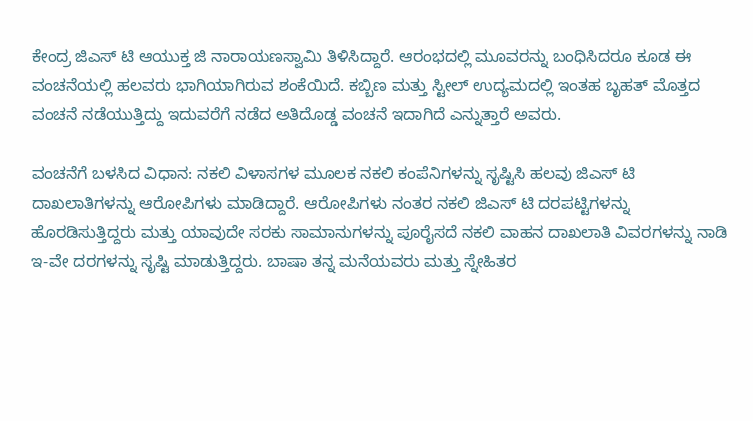ಕೇಂದ್ರ ಜಿಎಸ್ ಟಿ ಆಯುಕ್ತ ಜಿ ನಾರಾಯಣಸ್ವಾಮಿ ತಿಳಿಸಿದ್ದಾರೆ. ಆರಂಭದಲ್ಲಿ ಮೂವರನ್ನು ಬಂಧಿಸಿದರೂ ಕೂಡ ಈ ವಂಚನೆಯಲ್ಲಿ ಹಲವರು ಭಾಗಿಯಾಗಿರುವ ಶಂಕೆಯಿದೆ. ಕಬ್ಬಿಣ ಮತ್ತು ಸ್ಟೀಲ್ ಉದ್ಯಮದಲ್ಲಿ ಇಂತಹ ಬೃಹತ್ ಮೊತ್ತದ ವಂಚನೆ ನಡೆಯುತ್ತಿದ್ದು ಇದುವರೆಗೆ ನಡೆದ ಅತಿದೊಡ್ಡ ವಂಚನೆ ಇದಾಗಿದೆ ಎನ್ನುತ್ತಾರೆ ಅವರು.

ವಂಚನೆಗೆ ಬಳಸಿದ ವಿಧಾನ: ನಕಲಿ ವಿಳಾಸಗಳ ಮೂಲಕ ನಕಲಿ ಕಂಪೆನಿಗಳನ್ನು ಸೃಷ್ಟಿಸಿ ಹಲವು ಜಿಎಸ್ ಟಿ ದಾಖಲಾತಿಗಳನ್ನು ಆರೋಪಿಗಳು ಮಾಡಿದ್ದಾರೆ. ಆರೋಪಿಗಳು ನಂತರ ನಕಲಿ ಜಿಎಸ್ ಟಿ ದರಪಟ್ಟಿಗಳನ್ನು ಹೊರಡಿಸುತ್ತಿದ್ದರು ಮತ್ತು ಯಾವುದೇ ಸರಕು ಸಾಮಾನುಗಳನ್ನು ಪೂರೈಸದೆ ನಕಲಿ ವಾಹನ ದಾಖಲಾತಿ ವಿವರಗಳನ್ನು ನಾಡಿ ಇ-ವೇ ದರಗಳನ್ನು ಸೃಷ್ಟಿ ಮಾಡುತ್ತಿದ್ದರು. ಬಾಷಾ ತನ್ನ ಮನೆಯವರು ಮತ್ತು ಸ್ನೇಹಿತರ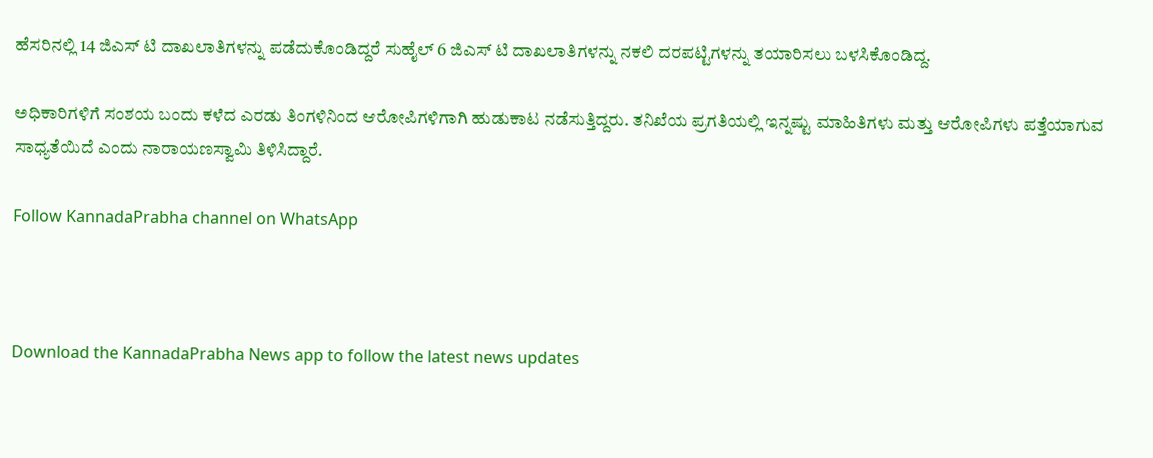ಹೆಸರಿನಲ್ಲಿ 14 ಜಿಎಸ್ ಟಿ ದಾಖಲಾತಿಗಳನ್ನು ಪಡೆದುಕೊಂಡಿದ್ದರೆ ಸುಹೈಲ್ 6 ಜಿಎಸ್ ಟಿ ದಾಖಲಾತಿಗಳನ್ನು ನಕಲಿ ದರಪಟ್ಟಿಗಳನ್ನು ತಯಾರಿಸಲು ಬಳಸಿಕೊಂಡಿದ್ದ.

ಅಧಿಕಾರಿಗಳಿಗೆ ಸಂಶಯ ಬಂದು ಕಳೆದ ಎರಡು ತಿಂಗಳಿನಿಂದ ಆರೋಪಿಗಳಿಗಾಗಿ ಹುಡುಕಾಟ ನಡೆಸುತ್ತಿದ್ದರು. ತನಿಖೆಯ ಪ್ರಗತಿಯಲ್ಲಿ ಇನ್ನಷ್ಟು ಮಾಹಿತಿಗಳು ಮತ್ತು ಆರೋಪಿಗಳು ಪತ್ತೆಯಾಗುವ ಸಾಧ್ಯತೆಯಿದೆ ಎಂದು ನಾರಾಯಣಸ್ವಾಮಿ ತಿಳಿಸಿದ್ದಾರೆ.

Follow KannadaPrabha channel on WhatsApp



Download the KannadaPrabha News app to follow the latest news updates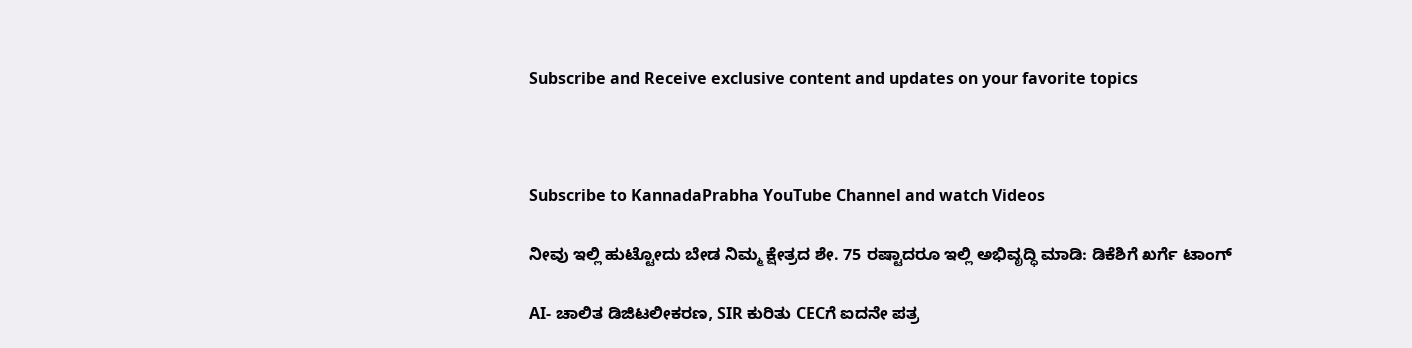Subscribe and Receive exclusive content and updates on your favorite topics



Subscribe to KannadaPrabha YouTube Channel and watch Videos

ನೀವು ಇಲ್ಲಿ ಹುಟ್ಟೋದು ಬೇಡ ನಿಮ್ಮ ಕ್ಷೇತ್ರದ ಶೇ. 75 ರಷ್ಟಾದರೂ ಇಲ್ಲಿ ಅಭಿವೃದ್ಧಿ ಮಾಡಿ: ಡಿಕೆಶಿಗೆ ಖರ್ಗೆ ಟಾಂಗ್

AI- ಚಾಲಿತ ಡಿಜಿಟಲೀಕರಣ, SIR ಕುರಿತು CECಗೆ ಐದನೇ ಪತ್ರ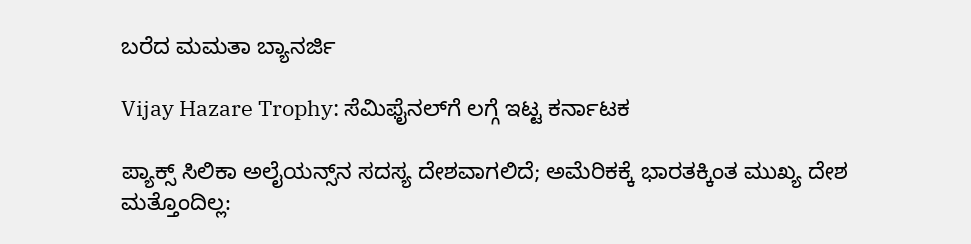ಬರೆದ ಮಮತಾ ಬ್ಯಾನರ್ಜಿ

Vijay Hazare Trophy: ಸೆಮಿಫೈನಲ್‌ಗೆ ಲಗ್ಗೆ ಇಟ್ಟ ಕರ್ನಾಟಕ

ಪ್ಯಾಕ್ಸ್ ಸಿಲಿಕಾ ಅಲೈಯನ್ಸ್‌ನ ಸದಸ್ಯ ದೇಶವಾಗಲಿದೆ; ಅಮೆರಿಕಕ್ಕೆ ಭಾರತಕ್ಕಿಂತ ಮುಖ್ಯ ದೇಶ ಮತ್ತೊಂದಿಲ್ಲ: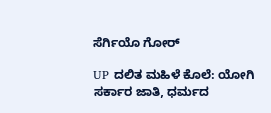ಸೆರ್ಗಿಯೊ ಗೋರ್

UP ದಲಿತ ಮಹಿಳೆ ಕೊಲೆ: ಯೋಗಿ ಸರ್ಕಾರ ಜಾತಿ, ಧರ್ಮದ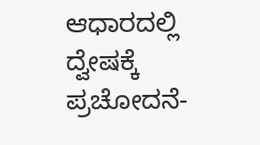ಆಧಾರದಲ್ಲಿ ದ್ವೇಷಕ್ಕೆ ಪ್ರಚೋದನೆ-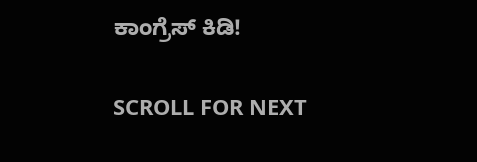ಕಾಂಗ್ರೆಸ್ ಕಿಡಿ!

SCROLL FOR NEXT